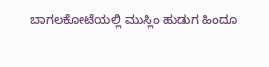ಬಾಗಲಕೋಟೆಯಲ್ಲಿ ಮುಸ್ಲಿಂ ಹುಡುಗ ಹಿಂದೂ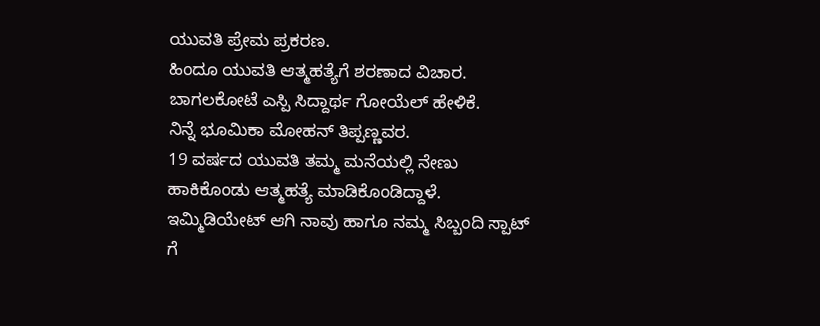ಯುವತಿ ಪ್ರೇಮ ಪ್ರಕರಣ.
ಹಿಂದೂ ಯುವತಿ ಆತ್ಮಹತ್ಯೆಗೆ ಶರಣಾದ ವಿಚಾರ. ಬಾಗಲಕೋಟೆ ಎಸ್ಪಿ ಸಿದ್ದಾರ್ಥ ಗೋಯೆಲ್ ಹೇಳಿಕೆ.
ನಿನ್ನೆ ಭೂಮಿಕಾ ಮೋಹನ್ ತಿಪ್ಪಣ್ಣವರ.
19 ವರ್ಷದ ಯುವತಿ ತಮ್ಮ ಮನೆಯಲ್ಲಿ ನೇಣು ಹಾಕಿಕೊಂಡು ಆತ್ಮಹತ್ಯೆ ಮಾಡಿಕೊಂಡಿದ್ದಾಳೆ. ಇಮ್ಮಿಡಿಯೇಟ್ ಆಗಿ ನಾವು ಹಾಗೂ ನಮ್ಮ ಸಿಬ್ಬಂದಿ ಸ್ಪಾಟ್ ಗೆ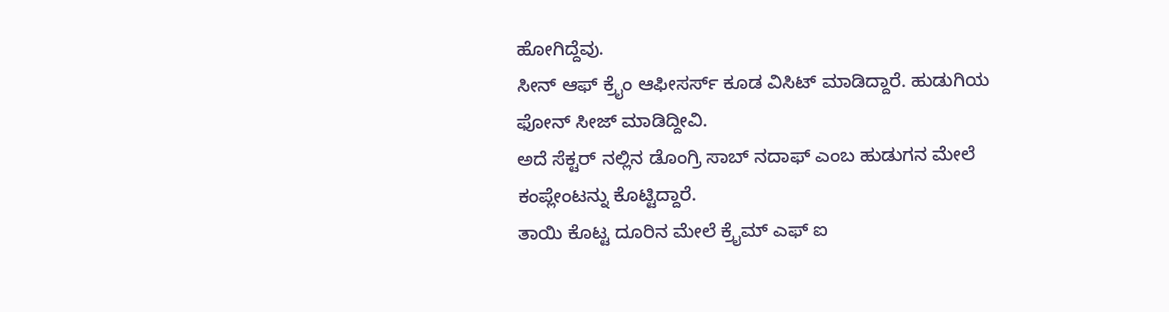ಹೋಗಿದ್ದೆವು.
ಸೀನ್ ಆಫ್ ಕ್ರೈಂ ಆಫೀಸರ್ಸ್ ಕೂಡ ವಿಸಿಟ್ ಮಾಡಿದ್ದಾರೆ. ಹುಡುಗಿಯ ಫೋನ್ ಸೀಜ್ ಮಾಡಿದ್ದೀವಿ.
ಅದೆ ಸೆಕ್ಟರ್ ನಲ್ಲಿನ ಡೊಂಗ್ರಿ ಸಾಬ್ ನದಾಫ್ ಎಂಬ ಹುಡುಗನ ಮೇಲೆ ಕಂಪ್ಲೇಂಟನ್ನು ಕೊಟ್ಟಿದ್ದಾರೆ.
ತಾಯಿ ಕೊಟ್ಟ ದೂರಿನ ಮೇಲೆ ಕ್ರೈಮ್ ಎಫ್ ಐ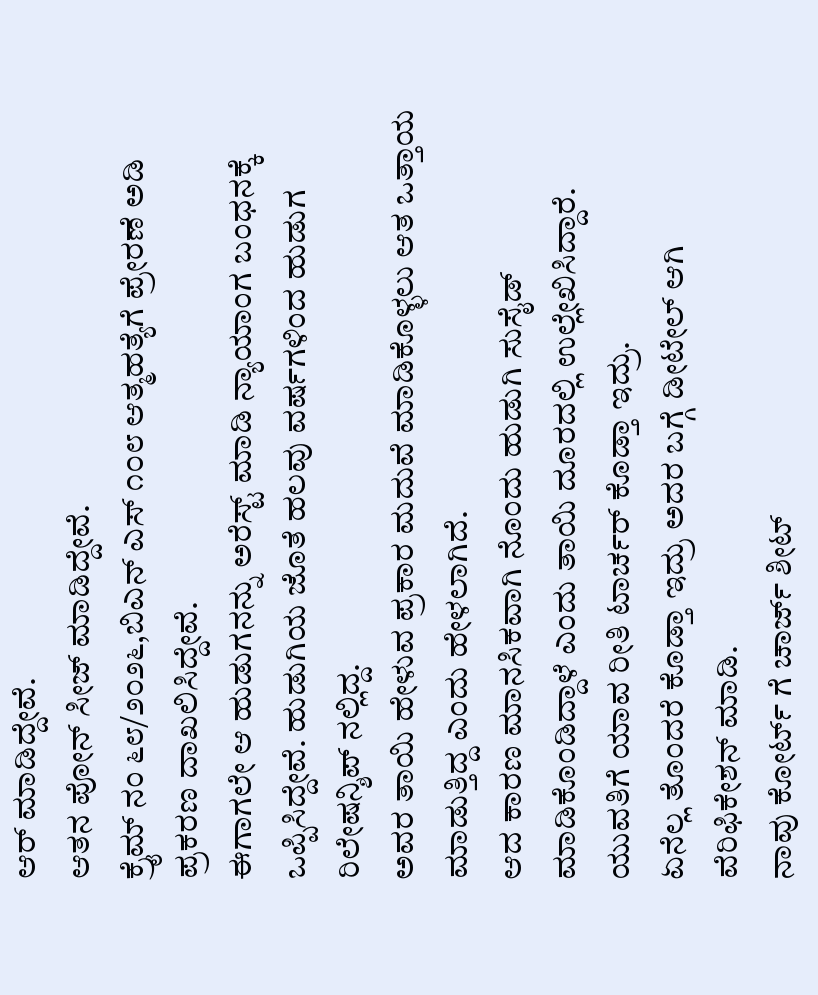ಆರ್ ಮಾಡಿದ್ದೇವೆ.
ಆತನ ಪೋನ್ ಸೀಜ್ ಮಾಡಿದ್ದೇವೆ.
ಕ್ರೈಮ್ ನಂ ೬೮/೨೦೨೬,ಬಿಎನ್ ಎಸ್ ೧೦೮ ಆತ್ಮಹತ್ಯೆಗೆ ಪ್ರೇರಣೆ ಅಡಿ ಪ್ರಕರಣ ದಾಖಲಿಸಿದ್ದೇವೆ.
ಈಗಾಗಲೇ ಆ ಹುಡುಗನನ್ನು ಅರೆಸ್ಟ್ ಮಾಡಿ ನ್ಯಾಯಾಂಗ ಬಂಧನಕ್ಕೆ ಒಪ್ಪಿಸಿದ್ದೇವೆ. ಹುಡುಗಿಯ ಜೊತೆ ಹಲವು ವರ್ಷಗಳಿಂದ ಹುಡುಗ ರಿಲೇಷನ್ಶಿಪ್ ನಲ್ಲಿದ್ದ.
ಅವರ ತಾಯಿ ಹೇಳುವ ಪ್ರಕಾರ ಮದುವೆ ಮಾಡಿಕೊಳ್ಳಲು ಆತ ಒತ್ತಾಯ ಮಾಡುತ್ತಿದ್ದ ಎಂದು ಹೇಳಲಾಗಿದೆ.
ಆದ ಕಾರಣ ಮಾನಸಿಕವಾಗಿ ನೊಂದು ಹುಡುಗಿ ಸುಸೈಡ್ ಮಾಡಿಕೊಂಡಿದ್ದಾಳೆ ಎಂದು ತಾಯಿ ದೂರದಲ್ಲಿ ಉಲ್ಲೇಖಿಸಿದ್ದಾರೆ.
ಯುವತಿಗೆ ಯಾವ ರೀತಿ ಟಾರ್ಚರ್ ಕೊಡ್ತಾ ಇದ್ರು.
ಏನೆಲ್ಲ ತೊಂದರೆ ಕೊಡ್ತಾ ಇದ್ರು ಅದರ ಬಗ್ಗೆ ಡೀಟೇಲ್ ಆಗಿ ವೆರಿಫಿಕೇಶನ್ ಮಾಡಿ.
ನಾವು ಕೋರ್ಟ್ ಗೆ ಚಾರ್ಜ್ ಶೀಟ್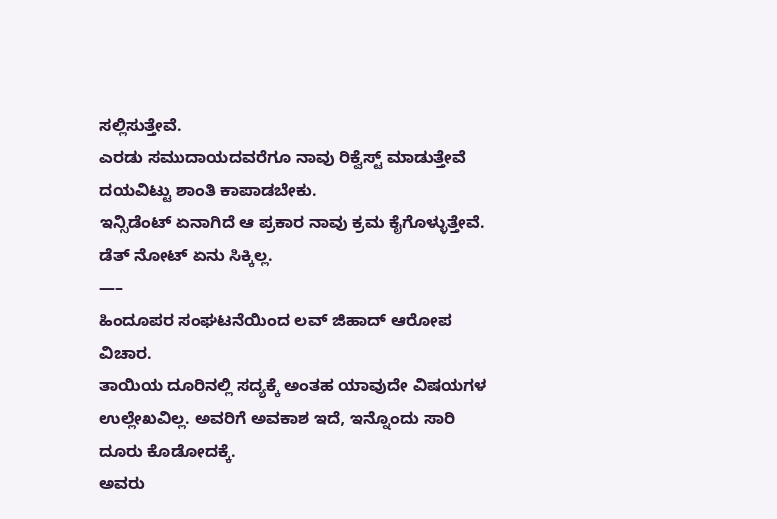ಸಲ್ಲಿಸುತ್ತೇವೆ.
ಎರಡು ಸಮುದಾಯದವರೆಗೂ ನಾವು ರಿಕ್ವೆಸ್ಟ್ ಮಾಡುತ್ತೇವೆ ದಯವಿಟ್ಟು ಶಾಂತಿ ಕಾಪಾಡಬೇಕು.
ಇನ್ಸಿಡೆಂಟ್ ಏನಾಗಿದೆ ಆ ಪ್ರಕಾರ ನಾವು ಕ್ರಮ ಕೈಗೊಳ್ಳುತ್ತೇವೆ.
ಡೆತ್ ನೋಟ್ ಏನು ಸಿಕ್ಕಿಲ್ಲ.
—–
ಹಿಂದೂಪರ ಸಂಘಟನೆಯಿಂದ ಲವ್ ಜಿಹಾದ್ ಆರೋಪ ವಿಚಾರ.
ತಾಯಿಯ ದೂರಿನಲ್ಲಿ ಸದ್ಯಕ್ಕೆ ಅಂತಹ ಯಾವುದೇ ವಿಷಯಗಳ ಉಲ್ಲೇಖವಿಲ್ಲ. ಅವರಿಗೆ ಅವಕಾಶ ಇದೆ, ಇನ್ನೊಂದು ಸಾರಿ ದೂರು ಕೊಡೋದಕ್ಕೆ.
ಅವರು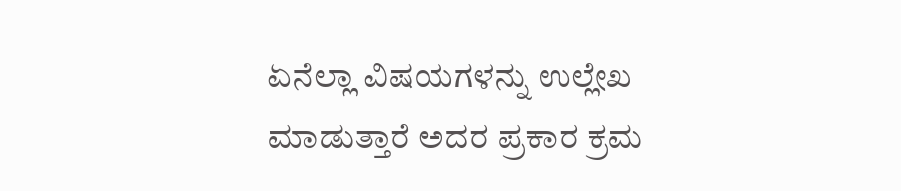ಏನೆಲ್ಲಾ ವಿಷಯಗಳನ್ನು ಉಲ್ಲೇಖ ಮಾಡುತ್ತಾರೆ ಅದರ ಪ್ರಕಾರ ಕ್ರಮ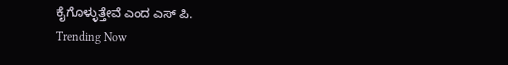ಕೈಗೊಳ್ಳುತ್ತೇವೆ ಎಂದ ಎಸ್ ಪಿ.
Trending Now